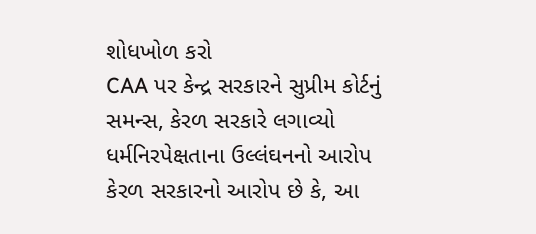શોધખોળ કરો
CAA પર કેન્દ્ર સરકારને સુપ્રીમ કોર્ટનું સમન્સ, કેરળ સરકારે લગાવ્યો ધર્મનિરપેક્ષતાના ઉલ્લંઘનનો આરોપ
કેરળ સરકારનો આરોપ છે કે, આ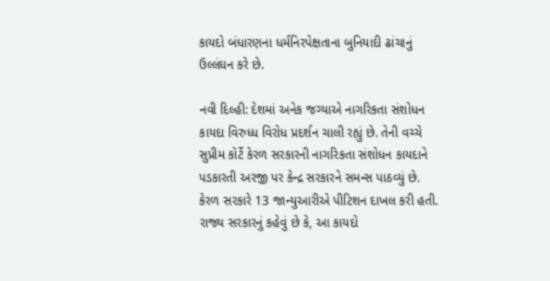કાયદો બંધારણના ધર્મનિરપેક્ષતાના બુનિયાદી ઢાંચાનું ઉલ્લંઘન કરે છે.

નવી દિલ્હી: દેશમાં અનેક જગ્યાએ નાગરિકતા સંશોધન કાયદા વિરુધ્ધ વિરોધ પ્રદર્શન ચાલી રહ્યું છે. તેની વચ્ચે સુપ્રીમ કોર્ટે કેરળ સરકારની નાગરિકતા સંશોધન કાયદાને પડકારતી અરજી પર કેન્દ્ર સરકારને સમન્સ પાઠવ્યું છે. કેરળ સરકારે 13 જાન્યુઆરીએ પીટિશન દાખલ કરી હતી. રાજ્ય સરકારનું કહેવું છે કે, આ કાયદો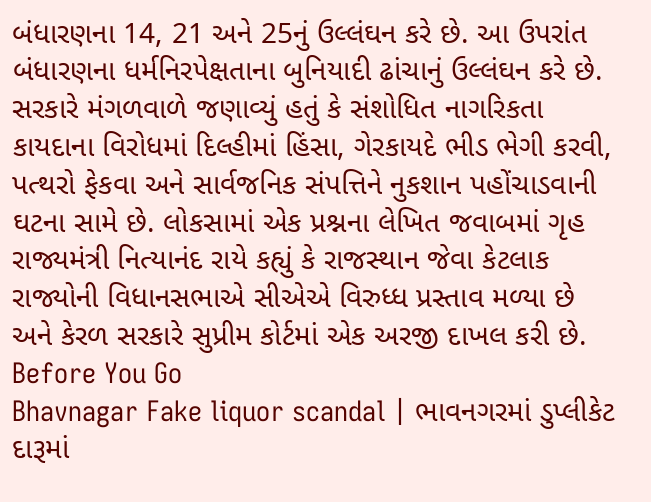બંધારણના 14, 21 અને 25નું ઉલ્લંઘન કરે છે. આ ઉપરાંત બંધારણના ધર્મનિરપેક્ષતાના બુનિયાદી ઢાંચાનું ઉલ્લંઘન કરે છે. સરકારે મંગળવાળે જણાવ્યું હતું કે સંશોધિત નાગરિકતા કાયદાના વિરોધમાં દિલ્હીમાં હિંસા, ગેરકાયદે ભીડ ભેગી કરવી, પત્થરો ફેકવા અને સાર્વજનિક સંપત્તિને નુકશાન પહોંચાડવાની ઘટના સામે છે. લોકસામાં એક પ્રશ્નના લેખિત જવાબમાં ગૃહ રાજ્યમંત્રી નિત્યાનંદ રાયે કહ્યું કે રાજસ્થાન જેવા કેટલાક રાજ્યોની વિધાનસભાએ સીએએ વિરુધ્ધ પ્રસ્તાવ મળ્યા છે અને કેરળ સરકારે સુપ્રીમ કોર્ટમાં એક અરજી દાખલ કરી છે.
Before You Go
Bhavnagar Fake liquor scandal | ભાવનગરમાં ડુપ્લીકેટ દારૂમાં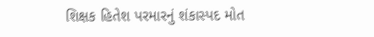શિક્ષક હિતેશ પરમારનું શંકાસ્પદ મોત